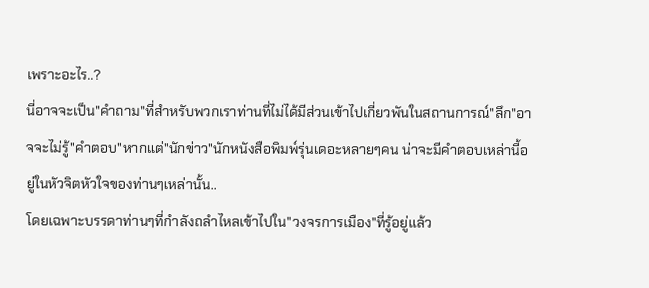เพราะอะไร..?
นี่อาจจะเป็น"คำถาม"ที่สำหรับพวกเราท่านที่ไม่ได้มีส่วนเข้าไปเกี่ยวพันในสถานการณ์"ลึก"อาจจะไม่รู้"คำตอบ"หากแต่"นักข่าว"นักหนังสือพิมพ์รุ่นเดอะหลายๆคน น่าจะมีคำตอบเหล่านี้อยู่ในหัวจิตหัวใจของท่านๆเหล่านั้น..
โดยเฉพาะบรรดาท่านๆที่กำลังถลำไหลเข้าไปใน"วงจรการเมือง"ที่รู้อยู่แล้ว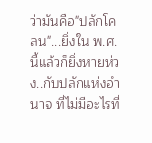ว่ามันคือ"ปลักโคลน"...ยิ่งใน พ.ศ.นี้แล้วก็ยิ่งหายห่วง..กับปลักแห่งอำนาจ ที่ไม่มีอะไรที่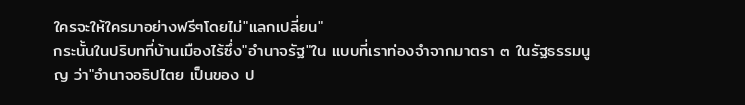ใครจะให้ใครมาอย่างฟรีๆโดยไม่"แลกเปลี่ยน"
กระนั้นในปริบทที่บ้านเมืองไร้ซึ่ง"อำนาจรัฐ"ใน แบบที่เราท่องจำจากมาตรา ๓ ในรัฐธรรมนูญ ว่า"อำนาจอธิปไตย เป็นของ ป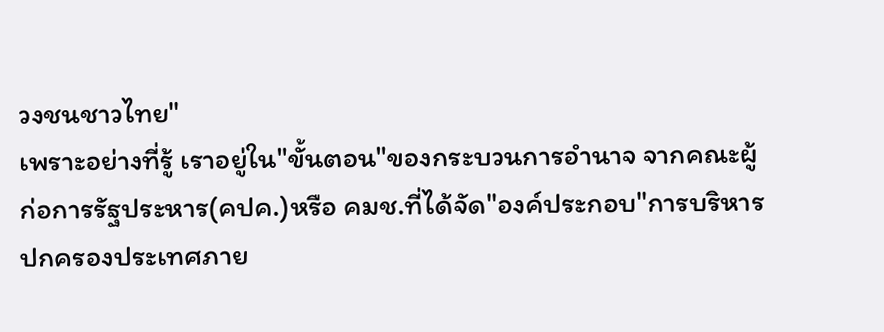วงชนชาวไทย"
เพราะอย่างที่รู้ เราอยู่ใน"ขั้นตอน"ของกระบวนการอำนาจ จากคณะผู้ก่อการรัฐประหาร(คปค.)หรือ คมช.ที่ได้จัด"องค์ประกอบ"การบริหารปกครองประเทศภาย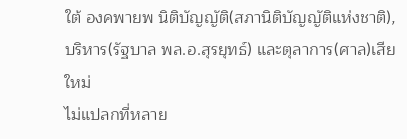ใต้ องคพายพ นิติบัญญัติ(สภานิติบัญญัติแห่งชาติ),บริหาร(รัฐบาล พล.อ.สุรยุทธ์) และตุลาการ(ศาล)เสียใหม่
ไม่แปลกที่หลาย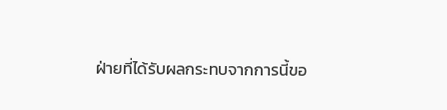ฝ่ายที่ได้รับผลกระทบจากการนี้ขอ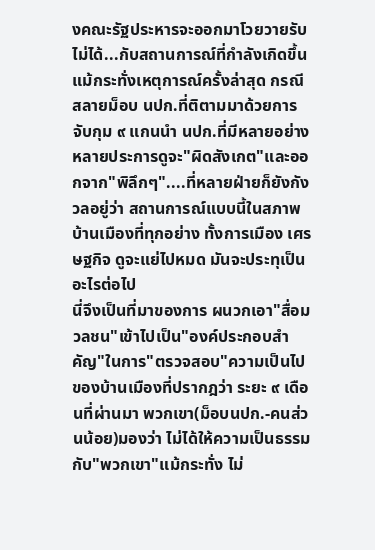งคณะรัฐประหารจะออกมาโวยวายรับไม่ได้...กับสถานการณ์ที่กำลังเกิดขึ้น แม้กระทั่งเหตุการณ์ครั้งล่าสุด กรณีสลายม็อบ นปก.ที่ติตามมาด้วยการจับกุม ๙ แกนนำ นปก.ที่มีหลายอย่างหลายประการดูจะ"ผิดสังเกต"และออกจาก"พิลึกๆ"....ที่หลายฝ่ายก็ยังกังวลอยู่ว่า สถานการณ์แบบนี้ในสภาพบ้านเมืองที่ทุกอย่าง ทั้งการเมือง เศรษฐกิจ ดูจะแย่ไปหมด มันจะประทุเป็นอะไรต่อไป
นี่จึงเป็นที่มาของการ ผนวกเอา"สื่อมวลชน"เข้าไปเป็น"องค์ประกอบสำคัญ"ในการ"ตรวจสอบ"ความเป็นไปของบ้านเมืองที่ปรากฎว่า ระยะ ๙ เดือนที่ผ่านมา พวกเขา(ม็อบนปก.-คนส่วนน้อย)มองว่า ไม่ได้ให้ความเป็นธรรมกับ"พวกเขา"แม้กระทั่ง ไม่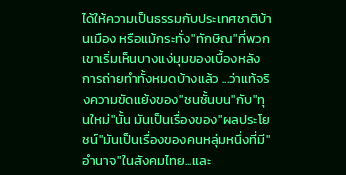ได้ให้ความเป็นธรรมกับประเทศชาติบ้านเมือง หรือแม้กระทั่ง"ทักษิณ"ที่พวกเขาเริ่มเห็นบางแง่มุมของเบื้องหลังการถ่ายทำทั้งหมดบ้างแล้ว ...ว่าแท้จริงความขัดแย้งของ"ชนชั้นบน"กับ"ทุนใหม่"นั้น มันเป็นเรื่องของ"ผลประโยชน์"มันเป็นเรื่องของคนหลุ่มหนึ่งที่มี"อำนาจ"ในสังคมไทย...และ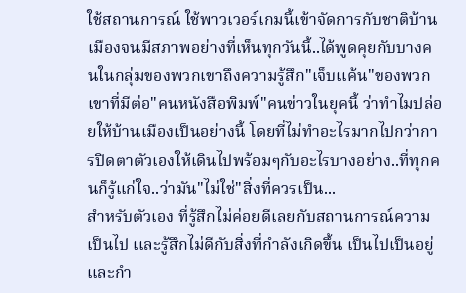ใช้สถานการณ์ ใช้พาวเวอร์เกมนี้เข้าจัดการกับชาติบ้านเมืองจนมีสภาพอย่างที่เห็นทุกวันนี้..ได้พูดคุยกับบางคนในกลุ่มของพวกเขาถึงความรู้สึก"เจ็บแค้น"ของพวกเขาที่มีต่อ"คนหนังสือพิมพ์"คนข่าวในยุคนี้ ว่าทำไมปล่อยให้บ้านเมืองเป็นอย่างนี้ โดยที่ไม่ทำอะไรมากไปกว่าการปิดตาตัวเองให้เดินไปพร้อมๆกับอะไรบางอย่าง..ที่ทุกคนก็รู้แก่ใจ..ว่ามัน"ไม่ใช่"สิ่งที่ควรเป็น...
สำหรับตัวเอง ที่รู้สึกไม่ค่อยดีเลยกับสถานการณ์ความเป็นไป และรู้สึกไม่ดีกับสิ่งที่กำลังเกิดขึ้น เป็นไปเป็นอยู่ และกำ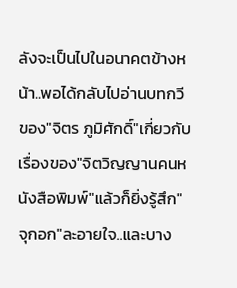ลังจะเป็นไปในอนาคตข้างหน้า..พอได้กลับไปอ่านบทกวีของ"จิตร ภูมิศักดิ์"เกี่ยวกับเรื่องของ"จิตวิญญานคนหนังสือพิมพ์"แล้วก็ยิ่งรู้สึก"จุกอก"ละอายใจ..และบาง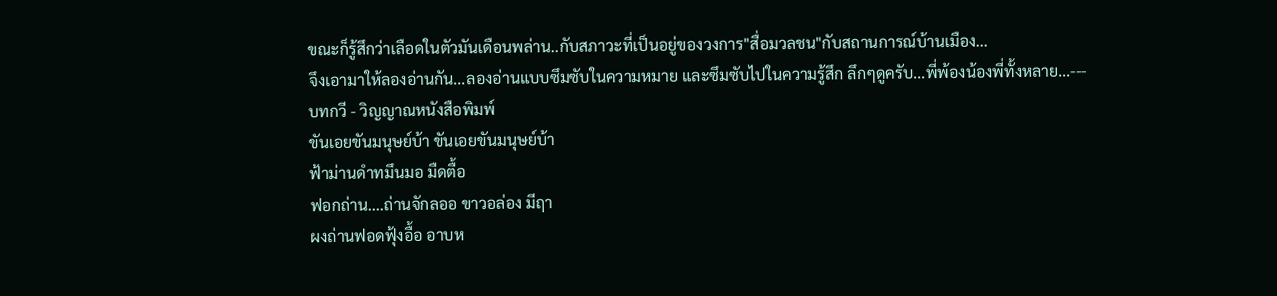ขณะก็รู้สึกว่าเลือดในตัวมันเดือนพล่าน..กับสภาวะที่เป็นอยู่ของวงการ"สื่อมวลชน"กับสถานการณ์บ้านเมือง...
จึงเอามาให้ลองอ่านกัน...ลองอ่านแบบซึมซับในความหมาย และซึมซับไปในความรู้สึก ลึกๆดูครับ...พี่พ้องน้องพี่ทั้งหลาย...---
บทกวี - วิญญาณหนังสือพิมพ์
ขันเอยขันมนุษย์บ้า ขันเอยขันมนุษย์บ้า
ฟ้าม่านดำทมึนมอ มืดตื้อ
ฟอกถ่าน....ถ่านจักลออ ขาวอล่อง มีฤา
ผงถ่านฟอดฟุ้งอื้อ อาบห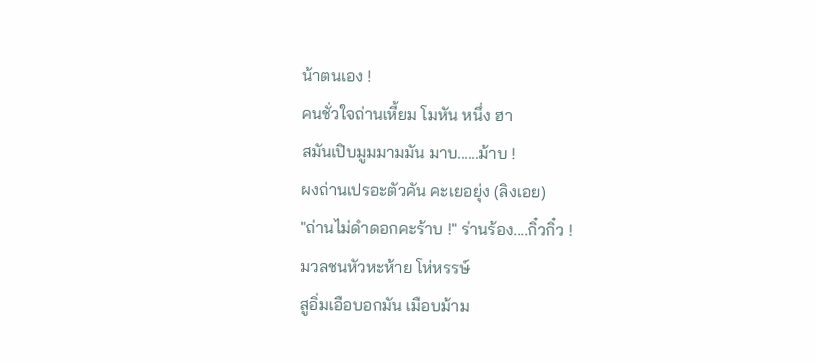น้าตนเอง !
คนชั่วใจถ่านเหี้ยม โมหัน หนึ่ง ฮา
สมันเปิบมูมมามมัน มาบ......ม้าบ !
ผงถ่านเปรอะตัวคัน คะเยอยุ่ง (ลิงเอย)
"ถ่านไม่ดำดอกคะร้าบ !" ร่านร้อง....กิ๋วกิ๋ว !
มวลชนหัวหะห้าย โห่หรรษ์
สูอิ่มเอือบอกมัน เมือบม้าม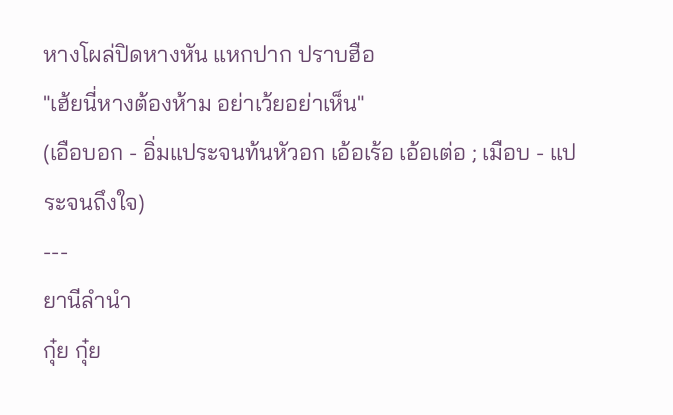หางโผล่ปิดหางหัน แหกปาก ปราบฮือ
"เฮ้ยนี่หางต้องห้าม อย่าเว้ยอย่าเห็น"
(เอือบอก - อิ่มแประจนท้นหัวอก เอ้อเร้อ เอ้อเต่อ ; เมือบ - แประจนถึงใจ)
---
ยานีลำนำ
กุ๋ย กุ๋ย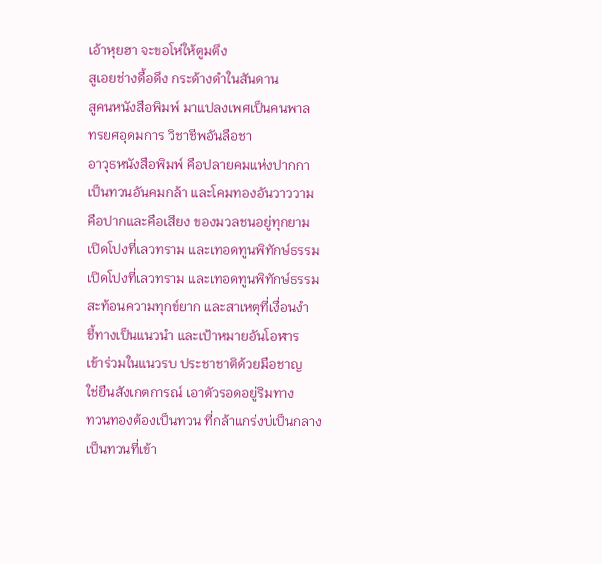เอ้าหุยฮา จะขอโห่ให้ตูมตึง
สูเอยช่างดื้อดึง กระด้างดำในสันดาน
สูคนหนังสือพิมพ์ มาแปลงเพศเป็นคนพาล
ทรยศอุดมการ วิชาชีพอันลือชา
อาวุธหนังสือพิมพ์ คือปลายคมแห่งปากกา
เป็นทวนอันคมกล้า และโคมทองอันวาววาม
คือปากและคือเสียง ของมวลชนอยู่ทุกยาม
เปิดโปงที่เลวทราม และเทอดทูนพิทักษ์ธรรม
เปิดโปงที่เลวทราม และเทอดทูนพิทักษ์ธรรม
สะท้อนความทุกข์ยาก และสาเหตุที่เงื่อนงำ
ชี้ทางเป็นแนวนำ และเป้าหมายอันโอฬาร
เข้าร่วมในแนวรบ ประชาชาติด้วยมือชาญ
ใช่ยืนสังเกตการณ์ เอาตัวรอดอยู่ริมทาง
ทวนทองต้องเป็นทวน ที่กล้าแกร่งบ่เป็นกลาง
เป็นทวนที่เข้า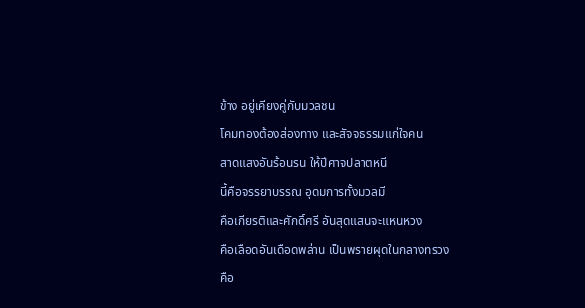ข้าง อยู่เคียงคู่กับมวลชน
โคมทองต้องส่องทาง และสัจจธรรมแก่ใจคน
สาดแสงอันร้อนรน ให้ปีศาจปลาตหนี
นี้คือจรรยาบรรณ อุดมการทั้งมวลมี
คือเกียรติและศักดิ์ศรี อันสุดแสนจะแหนหวง
คือเลือดอันเดือดพล่าน เป็นพรายผุดในกลางทรวง
คือ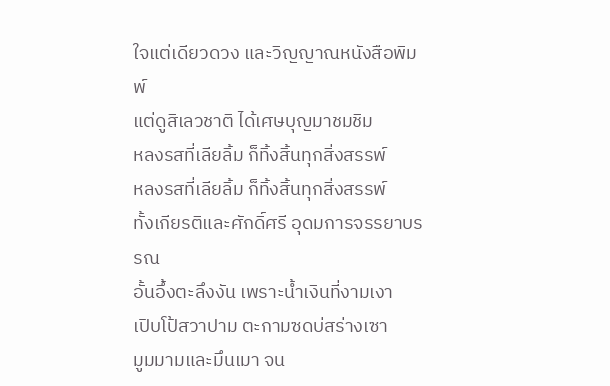ใจแต่เดียวดวง และวิญญาณหนังสือพิมพ์
แต่ดูสิเลวชาติ ได้เศษบุญมาชมชิม
หลงรสที่เลียลิ้ม ก็ทิ้งสิ้นทุกสิ่งสรรพ์
หลงรสที่เลียลิ้ม ก็ทิ้งสิ้นทุกสิ่งสรรพ์
ทั้งเกียรติและศักดิ์ศรี อุดมการจรรยาบรรณ
อั้นอึ้งตะลึงงัน เพราะน้ำเงินที่งามเงา
เปิบโป้สวาปาม ตะกามซดบ่สร่างเซา
มูมมามและมึนเมา จน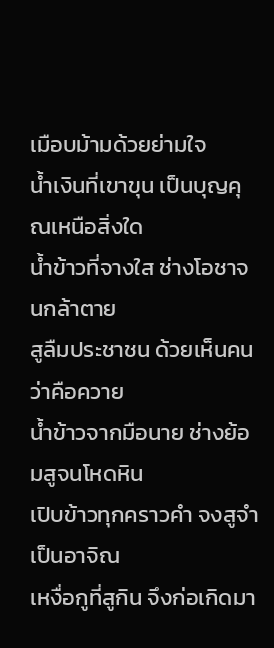เมือบม้ามด้วยย่ามใจ
น้ำเงินที่เขาขุน เป็นบุญคุณเหนือสิ่งใด
น้ำข้าวที่จางใส ช่างโอชาจนกล้าตาย
สูลืมประชาชน ด้วยเห็นคนว่าคือควาย
น้ำข้าวจากมือนาย ช่างย้อมสูจนโหดหิน
เปิบข้าวทุกคราวคำ จงสูจำเป็นอาจิณ
เหงื่อกูที่สูกิน จึงก่อเกิดมา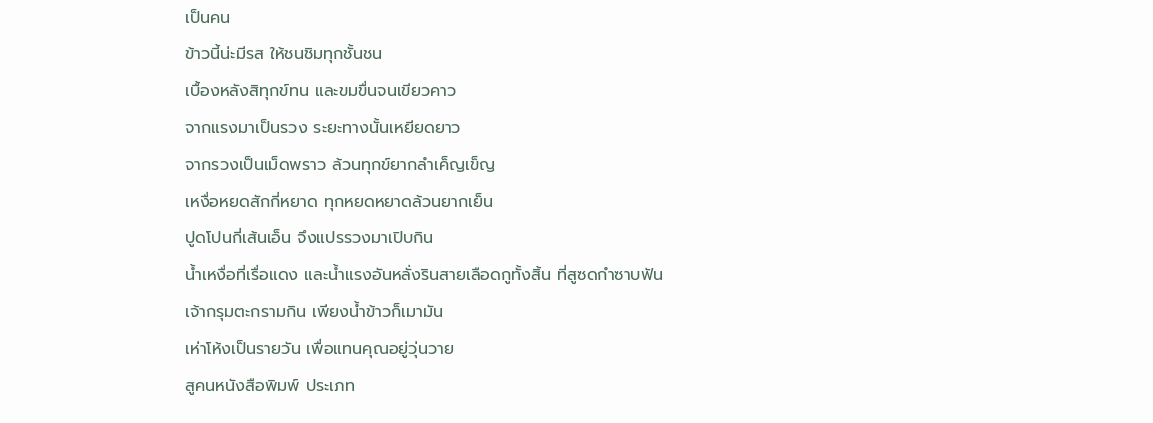เป็นคน
ข้าวนี้น่ะมีรส ให้ชนชิมทุกชั้นชน
เบื้องหลังสิทุกข์ทน และขมขื่นจนเขียวคาว
จากแรงมาเป็นรวง ระยะทางนั้นเหยียดยาว
จากรวงเป็นเม็ดพราว ล้วนทุกข์ยากลำเค็ญเข็ญ
เหงื่อหยดสักกี่หยาด ทุกหยดหยาดล้วนยากเย็น
ปูดโปนกี่เส้นเอ็น จึงแปรรวงมาเปิบกิน
น้ำเหงื่อที่เรื่อแดง และน้ำแรงอันหลั่งรินสายเลือดกูทั้งสิ้น ที่สูซดกำซาบฟัน
เจ้ากรุมตะกรามกิน เพียงน้ำข้าวก็เมามัน
เห่าโห้งเป็นรายวัน เพื่อแทนคุณอยู่วุ่นวาย
สูคนหนังสือพิมพ์ ประเภท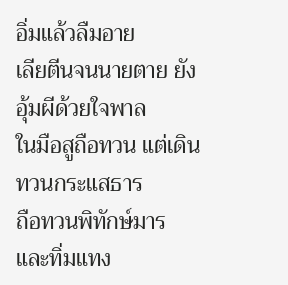อิ่มแล้วลืมอาย
เลียตีนจนนายตาย ยังอุ้มผีด้วยใจพาล
ในมือสูถือทวน แต่เดินทวนกระแสธาร
ถือทวนพิทักษ์มาร และทิ่มแทง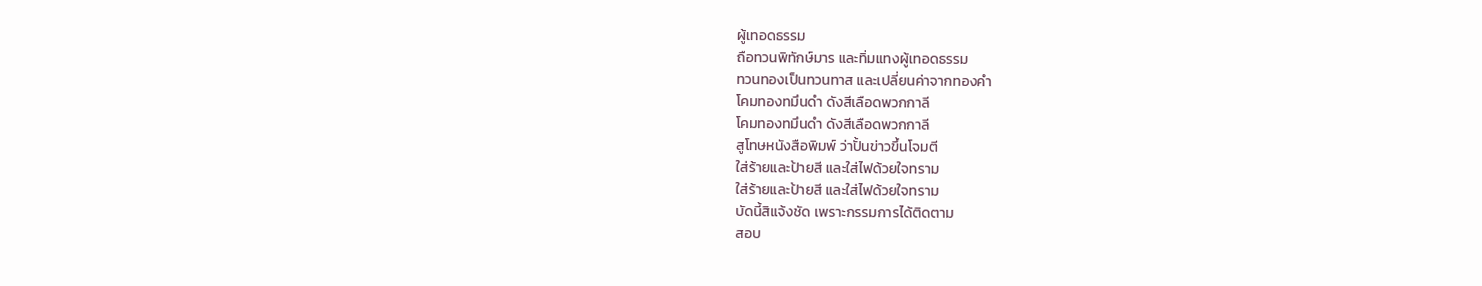ผู้เทอดธรรม
ถือทวนพิทักษ์มาร และทิ่มแทงผู้เทอดธรรม
ทวนทองเป็นทวนทาส และเปลี่ยนค่าจากทองคำ
โคมทองทมึนดำ ดังสีเลือดพวกกาลี
โคมทองทมึนดำ ดังสีเลือดพวกกาลี
สูโทษหนังสือพิมพ์ ว่าปั้นข่าวขึ้นโจมตี
ใส่ร้ายและป้ายสี และใส่ไฟด้วยใจทราม
ใส่ร้ายและป้ายสี และใส่ไฟด้วยใจทราม
บัดนี้สิแจ้งชัด เพราะกรรมการได้ติดตาม
สอบ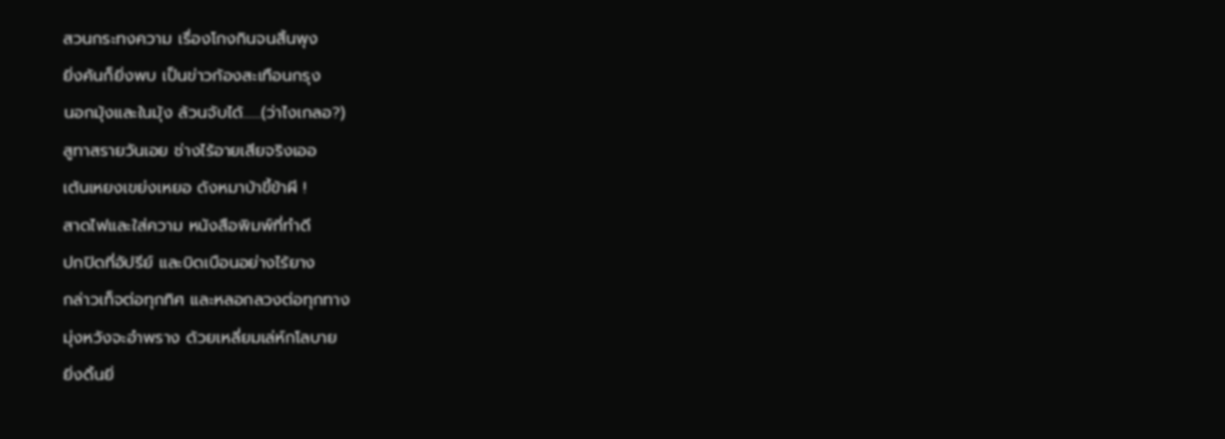สวนกระทงความ เรื่องโกงกินจนสิ้นพุง
ยิ่งค้นก็ยิ่งพบ เป็นข่าวก้องสะเทือนกรุง
นอกมุ้งและในมุ้ง ล้วนจับได้......(ว่าไงเกลอ?)
สูทาสรายวันเอย ช่างไร้อายเสียจริงเออ
เต้นเหยงเขย่งเหยอ ดังหมาบ้าขี้ข้าผี !
สาดไฟและใส่ความ หนังสือพิมพ์ที่ทำดี
ปกปิดที่อัปรีย์ และบิดเบือนอย่างไร้ยาง
กล่าวเท็จต่อทุกทิศ และหลอกลวงต่อทุกทาง
มุ่งหวังจะอำพราง ด้วยเหลี่ยมเล่ห์กโลบาย
ยิ่งดิ้นยิ่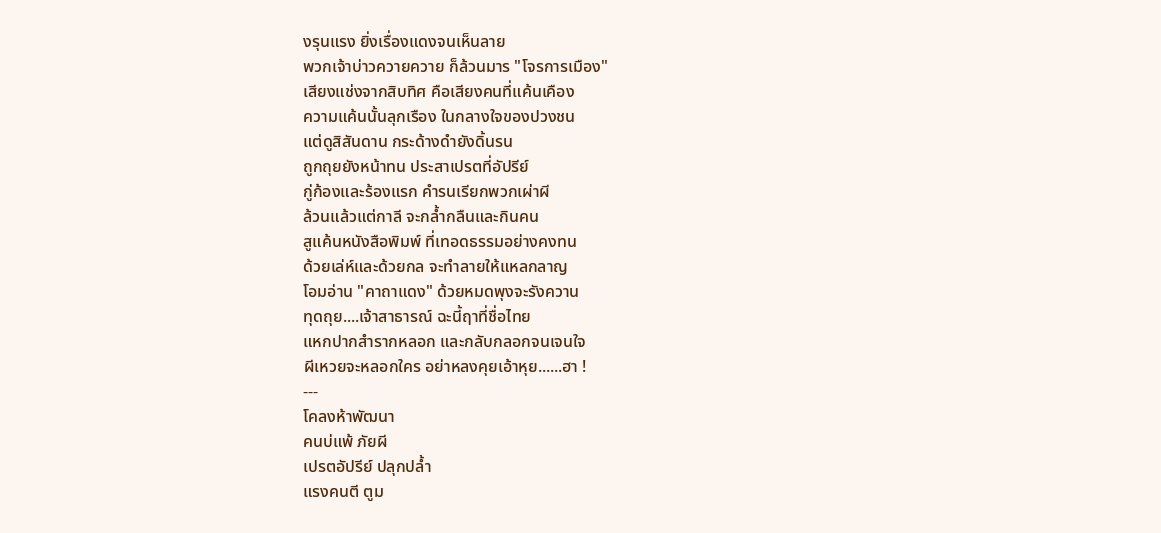งรุนแรง ยิ่งเรื่องแดงจนเห็นลาย
พวกเจ้าบ่าวควายควาย ก็ล้วนมาร "โจรการเมือง"
เสียงแช่งจากสิบทิศ คือเสียงคนที่แค้นเคือง
ความแค้นนั้นลุกเรือง ในกลางใจของปวงชน
แต่ดูสิสันดาน กระด้างดำยังดิ้นรน
ถูกถุยยังหน้าทน ประสาเปรตที่อัปรีย์
กู่ก้องและร้องแรก คำรนเรียกพวกเผ่าผี
ล้วนแล้วแต่กาลี จะกล้ำกลืนและกินคน
สูแค้นหนังสือพิมพ์ ที่เทอดธรรมอย่างคงทน
ด้วยเล่ห์และด้วยกล จะทำลายให้แหลกลาญ
โอมอ่าน "คาถาแดง" ด้วยหมดพุงจะรังควาน
ทุดถุย....เจ้าสาธารณ์ ฉะนี้ฤาที่ชื่อไทย
แหกปากสำรากหลอก และกลับกลอกจนเจนใจ
ผีเหวยจะหลอกใคร อย่าหลงคุยเอ้าหุย......ฮา !
---
โคลงห้าพัฒนา
คนบ่แพ้ ภัยผี
เปรตอัปรีย์ ปลุกปล้ำ
แรงคนตี ตูม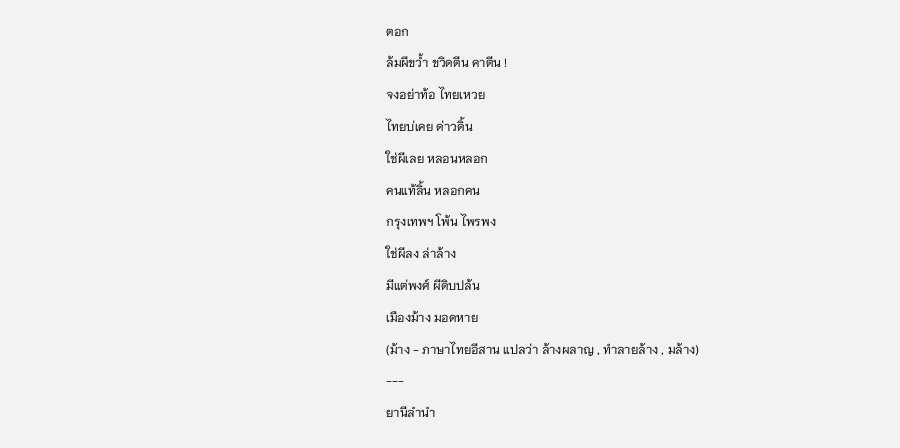ตอก
ล้มผีขว้ำ ขวิดตีน คาตีน !
จงอย่าท้อ ไทยเหวย
ไทยบ่เคย ด่าวดิ้น
ใช่ผีเลย หลอนหลอก
คนแท้ลิ้น หลอกคน
กรุงเทพฯ โพ้น ไพรพง
ใช่ผีลง ล่าล้าง
มีแต่พงศ์ ผีดิบปล้น
เมืองม้าง มอดหาย
(ม้าง - ภาษาไทยอีสาน แปลว่า ล้างผลาญ , ทำลายล้าง , มล้าง)
---
ยานีลำนำ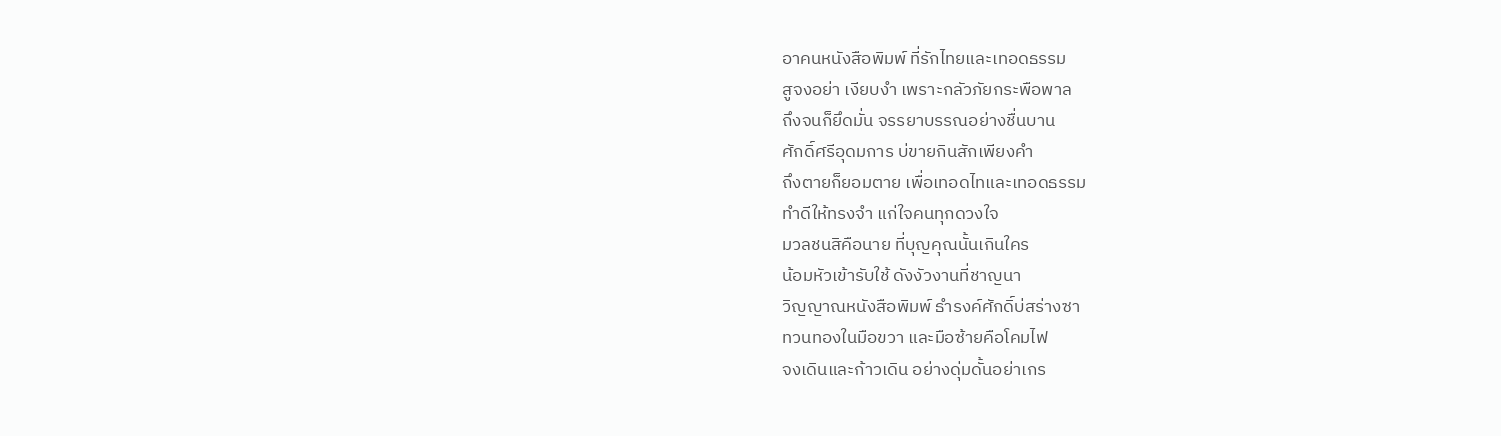อาคนหนังสือพิมพ์ ที่รักไทยและเทอดธรรม
สูจงอย่า เงียบงำ เพราะกลัวภัยกระพือพาล
ถึงจนก็ยึดมั่น จรรยาบรรณอย่างชื่นบาน
ศักดิ์ศรีอุดมการ บ่ขายกินสักเพียงคำ
ถึงตายก็ยอมตาย เพื่อเทอดไทและเทอดธรรม
ทำดีให้ทรงจำ แก่ใจคนทุกดวงใจ
มวลชนสิคือนาย ที่บุญคุณนั้นเกินใคร
น้อมหัวเข้ารับใช้ ดังงัวงานที่ชาญนา
วิญญาณหนังสือพิมพ์ ธำรงค์ศักดิ์บ่สร่างซา
ทวนทองในมือขวา และมือซ้ายคือโคมไฟ
จงเดินและก้าวเดิน อย่างดุ่มดั้นอย่าเกร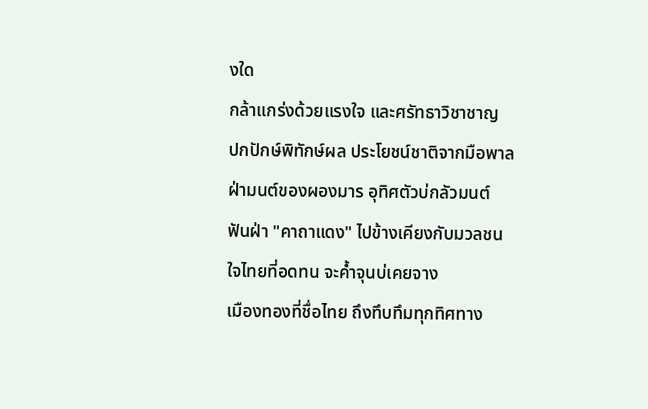งใด
กล้าแกร่งด้วยแรงใจ และศรัทธาวิชาชาญ
ปกปักษ์พิทักษ์ผล ประโยชน์ชาติจากมือพาล
ฝ่ามนต์ของผองมาร อุทิศตัวบ่กลัวมนต์
ฟันฝ่า "คาถาแดง" ไปข้างเคียงกับมวลชน
ใจไทยที่อดทน จะค้ำจุนบ่เคยจาง
เมืองทองที่ชื่อไทย ถึงทึบทึมทุกทิศทาง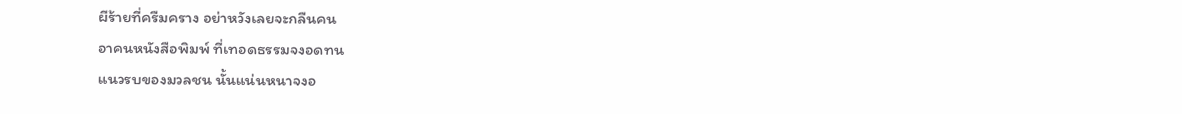ผีร้ายที่ครืมคราง อย่าหวังเลยจะกลืนคน
อาคนหนังสือพิมพ์ ที่เทอดธรรมจงอดทน
แนวรบของมวลชน นั้นแน่นหนาจงอ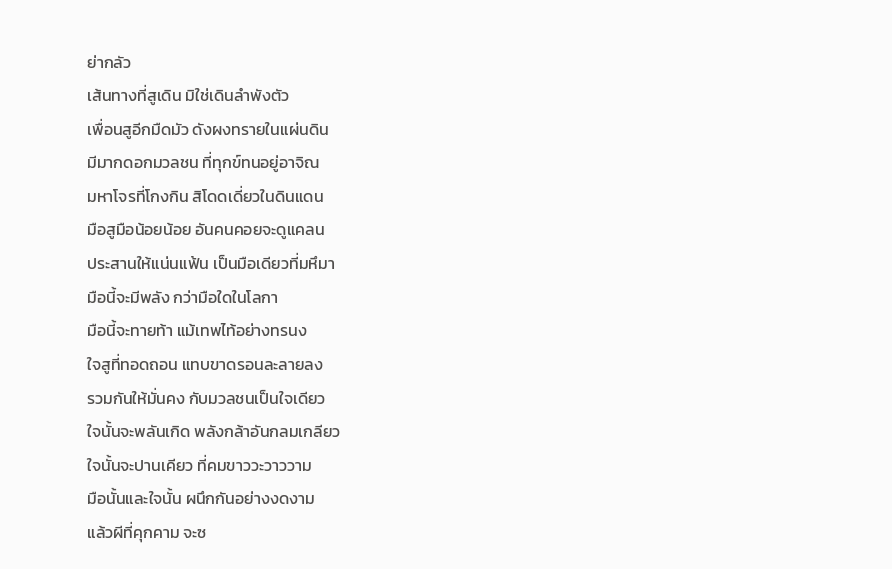ย่ากลัว
เส้นทางที่สูเดิน มิใช่เดินลำพังตัว
เพื่อนสูอีกมืดมัว ดังผงทรายในแผ่นดิน
มีมากดอกมวลชน ที่ทุกข์ทนอยู่อาจิณ
มหาโจรที่โกงกิน สิโดดเดี่ยวในดินแดน
มือสูมือน้อยน้อย อันคนคอยจะดูแคลน
ประสานให้แน่นแฟ้น เป็นมือเดียวที่มหึมา
มือนี้จะมีพลัง กว่ามือใดในโลกา
มือนี้จะทายท้า แม้เทพไท้อย่างทรนง
ใจสูที่ทอดถอน แทบขาดรอนละลายลง
รวมกันให้มั่นคง กับมวลชนเป็นใจเดียว
ใจนั้นจะพลันเกิด พลังกล้าอันกลมเกลียว
ใจนั้นจะปานเคียว ที่คมขาววะวาววาม
มือนั้นและใจนั้น ผนึกกันอย่างงดงาม
แล้วผีที่คุกคาม จะซ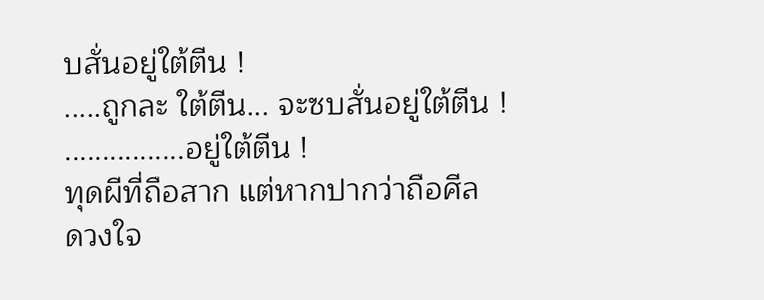บสั่นอยู่ใต้ตีน !
.....ถูกละ ใต้ตีน... จะซบสั่นอยู่ใต้ตีน !
................อยู่ใต้ตีน !
ทุดผีที่ถือสาก แต่หากปากว่าถือศีล
ดวงใจ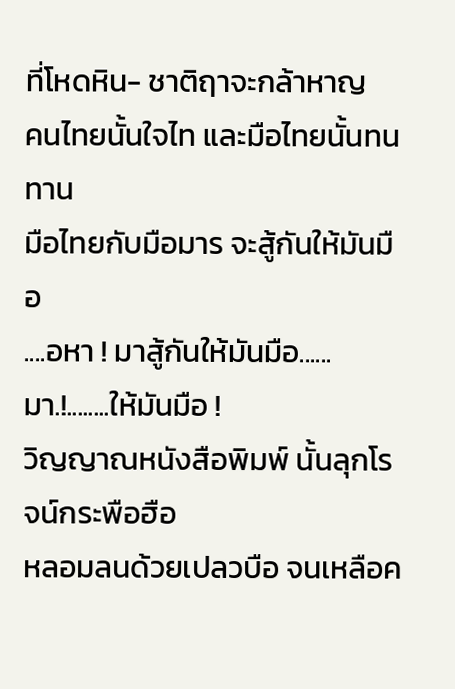ที่โหดหิน- ชาติฤาจะกล้าหาญ
คนไทยนั้นใจไท และมือไทยนั้นทนทาน
มือไทยกับมือมาร จะสู้กันให้มันมือ
....อหา ! มาสู้กันให้มันมือ......มา.!........ให้มันมือ !
วิญญาณหนังสือพิมพ์ นั้นลุกโรจน์กระพือฮือ
หลอมลนด้วยเปลวบือ จนเหลือค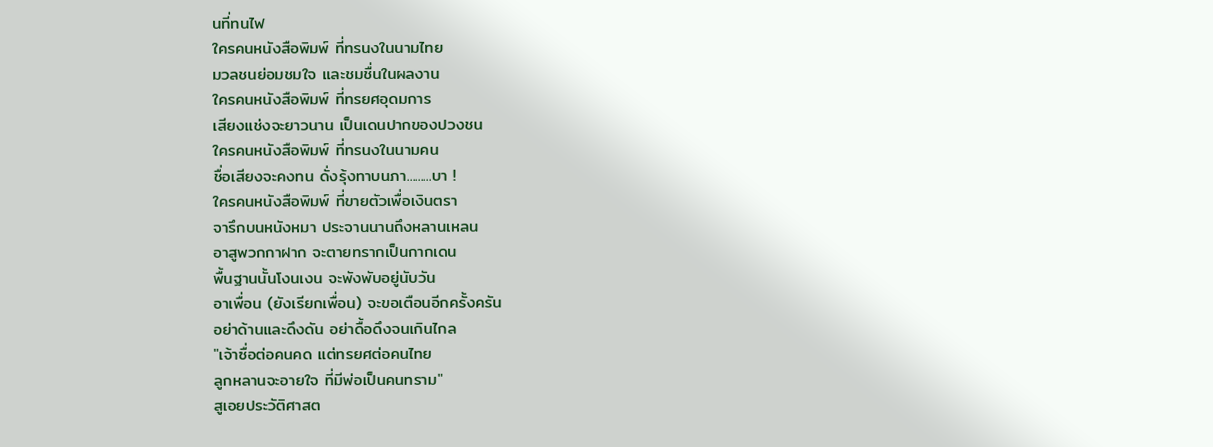นที่ทนไฟ
ใครคนหนังสือพิมพ์ ที่ทรนงในนามไทย
มวลชนย่อมชมใจ และชมชื่นในผลงาน
ใครคนหนังสือพิมพ์ ที่ทรยศอุดมการ
เสียงแช่งจะยาวนาน เป็นเดนปากของปวงชน
ใครคนหนังสือพิมพ์ ที่ทรนงในนามคน
ชื่อเสียงจะคงทน ดั่งรุ้งทาบนภา.........บา !
ใครคนหนังสือพิมพ์ ที่ขายตัวเพื่อเงินตรา
จารึกบนหนังหมา ประจานนานถึงหลานเหลน
อาสูพวกกาฝาก จะตายทรากเป็นกากเดน
พื้นฐานนั้นโงนเงน จะพังพับอยู่นับวัน
อาเพื่อน (ยังเรียกเพื่อน) จะขอเตือนอีกครั้งครัน
อย่าด้านและดึงดัน อย่าดื้อดึงจนเกินไกล
"เจ้าซื่อต่อคนคด แต่ทรยศต่อคนไทย
ลูกหลานจะอายใจ ที่มีพ่อเป็นคนทราม"
สูเอยประวัติศาสต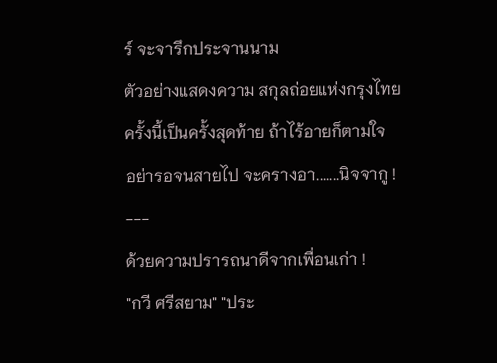ร์ จะจารึกประจานนาม
ตัวอย่างแสดงความ สกุลถ่อยแห่งกรุงไทย
ครั้งนี้เป็นครั้งสุดท้าย ถ้าไร้อายก็ตามใจ
อย่ารอจนสายไป จะครางอา.......นิจจากู !
---
ด้วยความปรารถนาดีจากเพื่อนเก่า !
"กวี ศรีสยาม" "ประ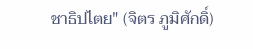ชาธิปไตย" (จิตร ภูมิศักดิ์)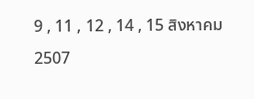9 , 11 , 12 , 14 , 15 สิงหาคม 2507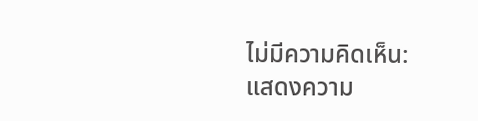ไม่มีความคิดเห็น:
แสดงความ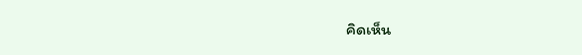คิดเห็น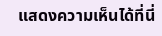แสดงความเห็นได้ที่นี่